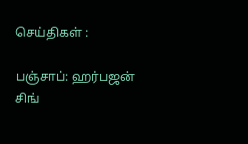செய்திகள் :

பஞ்சாப்: ஹர்பஜன் சிங்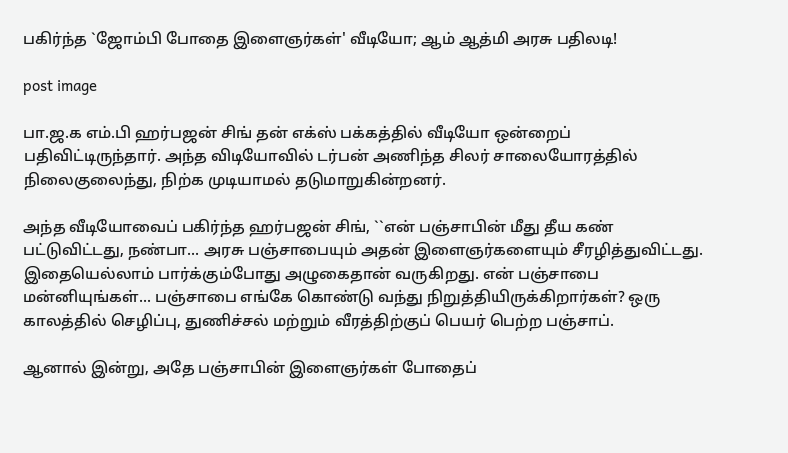பகிர்ந்த `ஜோம்பி போதை இளைஞர்கள்' வீடியோ; ஆம் ஆத்மி அரசு பதிலடி!

post image

பா.ஜ.க எம்.பி ஹர்பஜன் சிங் தன் எக்ஸ் பக்கத்தில் வீடியோ ஒன்றைப் பதிவிட்டிருந்தார். அந்த விடியோவில் டர்பன் அணிந்த சிலர் சாலையோரத்தில் நிலைகுலைந்து, நிற்க முடியாமல் தடுமாறுகின்றனர்.

அந்த வீடியோவைப் பகிர்ந்த ஹர்பஜன் சிங், ``என் பஞ்சாபின் மீது தீய கண் பட்டுவிட்டது, நண்பா... அரசு பஞ்சாபையும் அதன் இளைஞர்களையும் சீரழித்துவிட்டது. இதையெல்லாம் பார்க்கும்போது அழுகைதான் வருகிறது. என் பஞ்சாபை மன்னியுங்கள்... பஞ்சாபை எங்கே கொண்டு வந்து நிறுத்தியிருக்கிறார்கள்? ஒரு காலத்தில் செழிப்பு, துணிச்சல் மற்றும் வீரத்திற்குப் பெயர் பெற்ற பஞ்சாப்.

ஆனால் இன்று, அதே பஞ்சாபின் இளைஞர்கள் போதைப்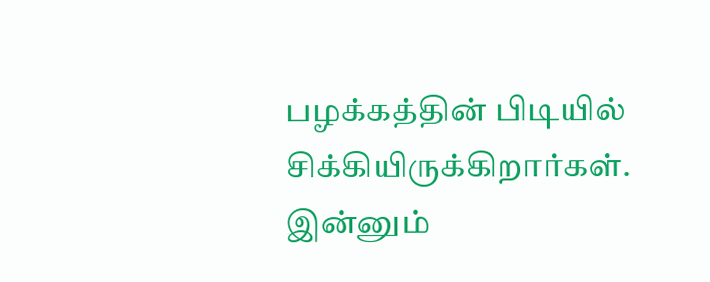பழக்கத்தின் பிடியில் சிக்கியிருக்கிறார்கள். இன்னும்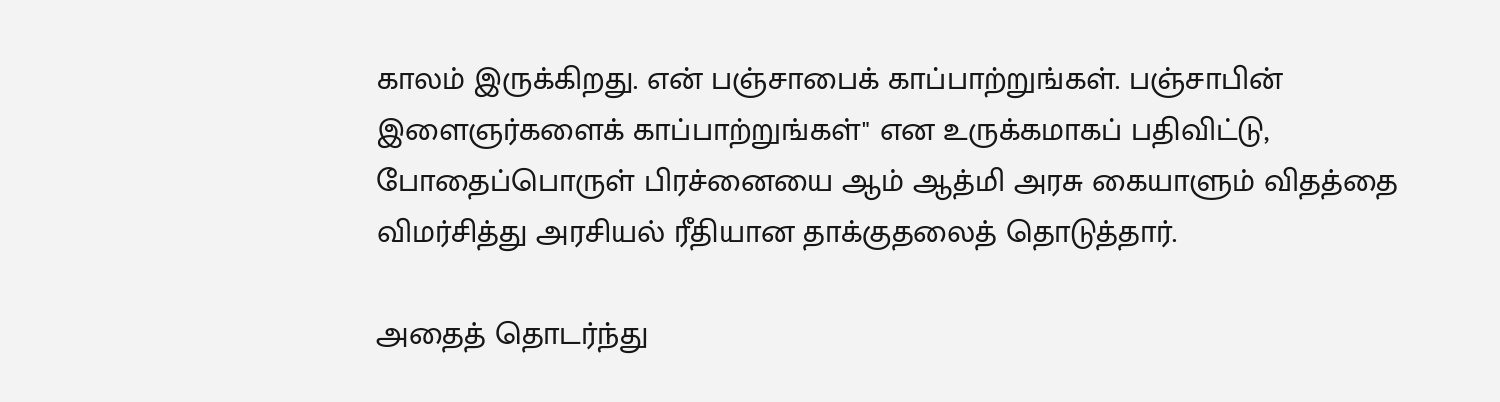காலம் இருக்கிறது. என் பஞ்சாபைக் காப்பாற்றுங்கள். பஞ்சாபின் இளைஞர்களைக் காப்பாற்றுங்கள்" என உருக்கமாகப் பதிவிட்டு, போதைப்பொருள் பிரச்னையை ஆம் ஆத்மி அரசு கையாளும் விதத்தை விமர்சித்து அரசியல் ரீதியான தாக்குதலைத் தொடுத்தார்.

அதைத் தொடர்ந்து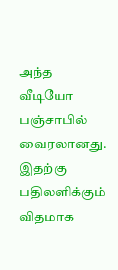அந்த வீடியோ பஞ்சாபில் வைரலானது. இதற்கு பதிலளிக்கும் விதமாக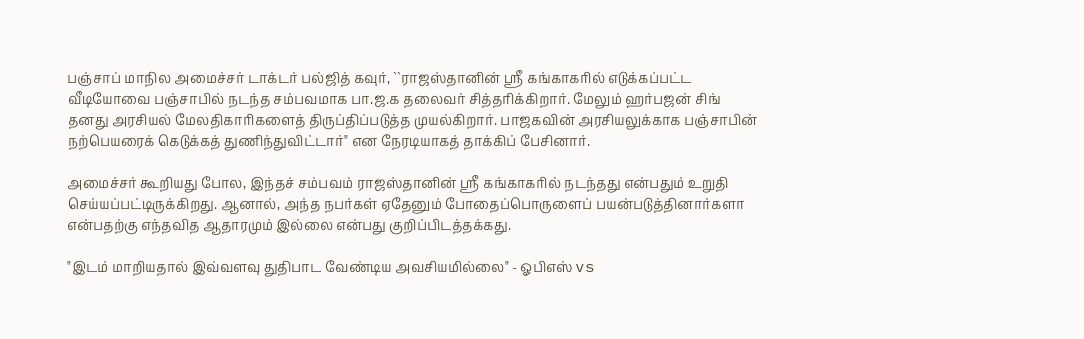பஞ்சாப் மாநில அமைச்சர் டாக்டர் பல்ஜித் கவுர், ``ராஜஸ்தானின் ஸ்ரீ கங்காகரில் எடுக்கப்பட்ட வீடியோவை பஞ்சாபில் நடந்த சம்பவமாக பா.ஜ.க தலைவர் சித்தரிக்கிறார். மேலும் ஹர்பஜன் சிங் தனது அரசியல் மேலதிகாரிகளைத் திருப்திப்படுத்த முயல்கிறார். பாஜகவின் அரசியலுக்காக பஞ்சாபின் நற்பெயரைக் கெடுக்கத் துணிந்துவிட்டார்" என நேரடியாகத் தாக்கிப் பேசினார்.

அமைச்சர் கூறியது போல, இந்தச் சம்பவம் ராஜஸ்தானின் ஸ்ரீ கங்காகரில் நடந்தது என்பதும் உறுதி செய்யப்பட்டிருக்கிறது. ஆனால், அந்த நபர்கள் ஏதேனும் போதைப்பொருளைப் பயன்படுத்தினார்களா என்பதற்கு எந்தவித ஆதாரமும் இல்லை என்பது குறிப்பிடத்தக்கது.

"இடம் மாறியதால் இவ்வளவு துதிபாட வேண்டிய அவசியமில்லை" - ஓபிஎஸ் vs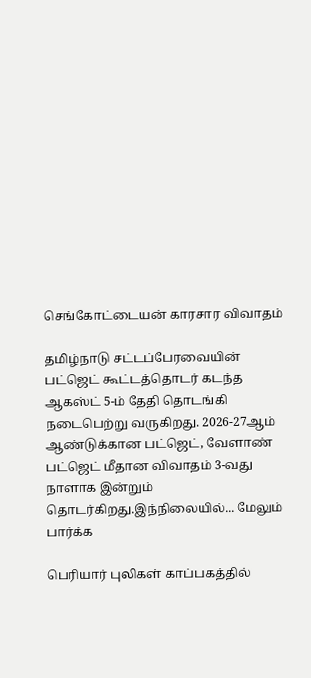செங்கோட்டையன் காரசார விவாதம்

தமிழ்நாடு சட்டப்பேரவையின் பட்ஜெட் கூட்டத்தொடர் கடந்த ஆகஸ்ட் 5-ம் தேதி தொடங்கி நடைபெற்று வருகிறது. 2026-27ஆம் ஆண்டுக்கான பட்ஜெட், வேளாண் பட்ஜெட் மீதான விவாதம் 3-வது நாளாக இன்றும் தொடர்கிறது.இந்நிலையில்... மேலும் பார்க்க

பெரியார் புலிகள் காப்பகத்தில்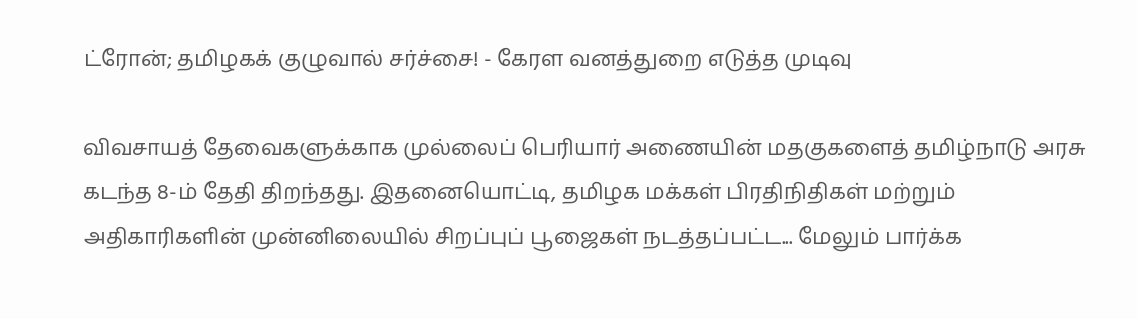ட்ரோன்; தமிழகக் குழுவால் சர்ச்சை! - கேரள வனத்துறை எடுத்த முடிவு

விவசாயத் தேவைகளுக்காக முல்லைப் பெரியார் அணையின் மதகுகளைத் தமிழ்நாடு அரசு கடந்த 8-ம் தேதி திறந்தது. இதனையொட்டி, தமிழக மக்கள் பிரதிநிதிகள் மற்றும் அதிகாரிகளின் முன்னிலையில் சிறப்புப் பூஜைகள் நடத்தப்பட்ட... மேலும் பார்க்க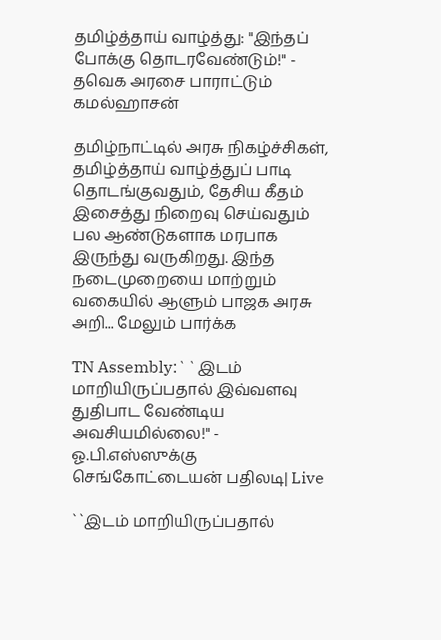தமிழ்த்தாய் வாழ்த்து: "இந்தப் போக்கு தொடரவேண்டும்!" - தவெக அரசை பாராட்டும் கமல்ஹாசன்

தமிழ்நாட்டில் அரசு நிகழ்ச்சிகள், தமிழ்த்தாய் வாழ்த்துப் பாடி தொடங்குவதும், தேசிய கீதம் இசைத்து நிறைவு செய்வதும் பல ஆண்டுகளாக மரபாக இருந்து வருகிறது. இந்த நடைமுறையை மாற்றும் வகையில் ஆளும் பாஜக அரசு அறி... மேலும் பார்க்க

TN Assembly:``இடம் மாறியிருப்பதால் இவ்வளவு துதிபாட வேண்டிய அவசியமில்லை!" - ஓ.பி.எஸ்ஸுக்கு செங்கோட்டையன் பதிலடி| Live

``இடம் மாறியிருப்பதால்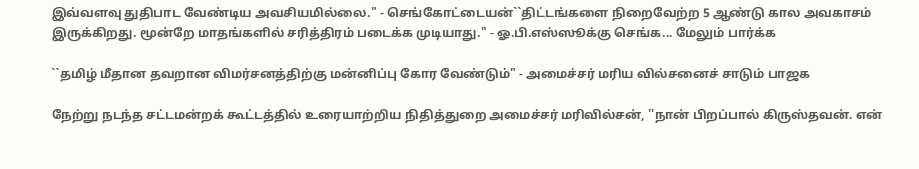இவ்வளவு துதிபாட வேண்டிய அவசியமில்லை." - செங்கோட்டையன்``திட்டங்களை நிறைவேற்ற 5 ஆண்டு கால அவகாசம் இருக்கிறது. மூன்றே மாதங்களில் சரித்திரம் படைக்க முடியாது." - ஓ.பி.எஸ்ஸூக்கு செங்க... மேலும் பார்க்க

``தமிழ் மீதான தவறான விமர்சனத்திற்கு மன்னிப்பு கோர வேண்டும்" - அமைச்சர் மரிய வில்சனைச் சாடும் பாஜக

நேற்று நடந்த சட்டமன்றக் கூட்டத்தில் உரையாற்றிய நிதித்துறை அமைச்சர் மரிவில்சன், ''நான் பிறப்பால் கிருஸ்தவன். என்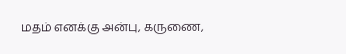மதம் எனக்கு அன்பு, கருணை,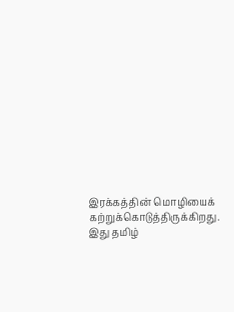இரக்கத்தின் மொழியைக் கற்றுக்கொடுத்திருக்கிறது. இது தமிழ்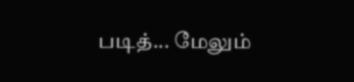படித்... மேலும்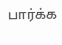பார்க்க